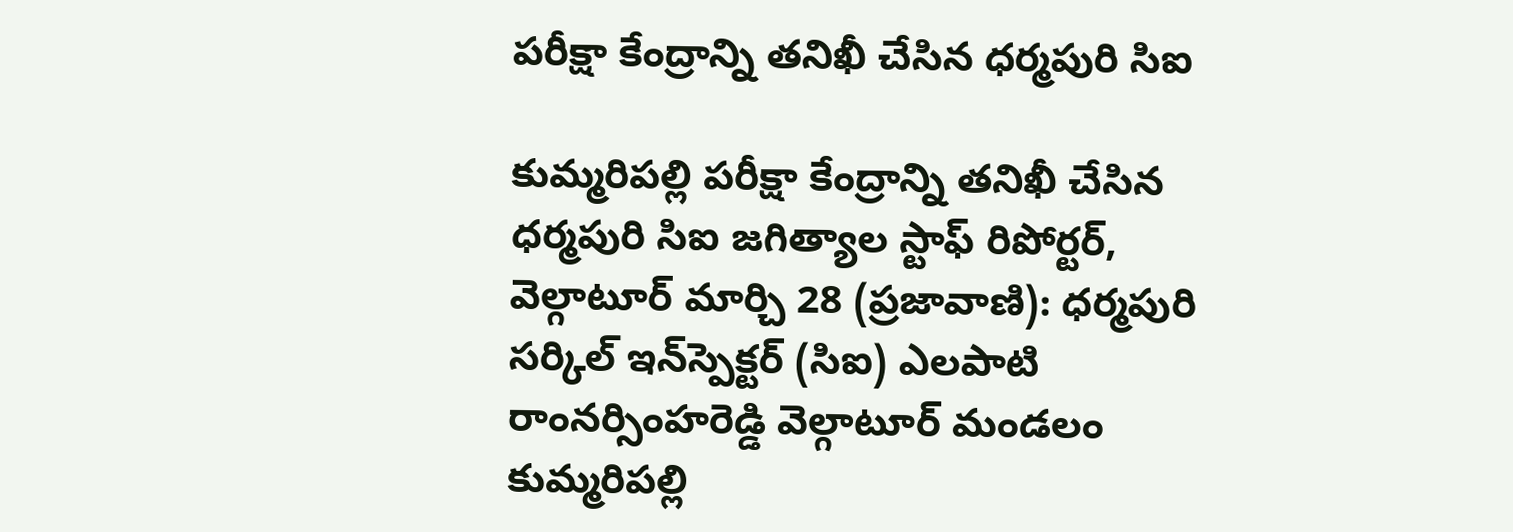పరీక్షా కేంద్రాన్ని తనిఖీ చేసిన ధర్మపురి సిఐ

కుమ్మరిపల్లి పరీక్షా కేంద్రాన్ని తనిఖీ చేసిన ధర్మపురి సిఐ జగిత్యాల స్టాఫ్ రిపోర్టర్, వెల్గాటూర్ మార్చి 28 (ప్రజావాణి): ధర్మపురి సర్కిల్ ఇన్‌స్పెక్టర్ (సిఐ) ఎలపాటి రాంనర్సింహరెడ్డి వెల్గాటూర్ మండలం కుమ్మరిపల్లి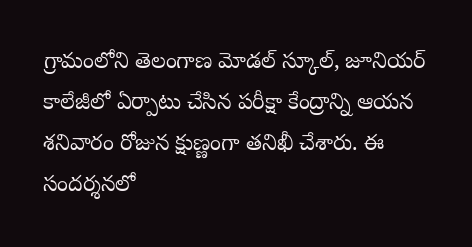గ్రామంలోని తెలంగాణ మోడల్ స్కూల్, జూనియర్ కాలేజీలో ఏర్పాటు చేసిన పరీక్షా కేంద్రాన్ని ఆయన శనివారం రోజున క్షుణ్ణంగా తనిఖీ చేశారు. ఈ సందర్శనలో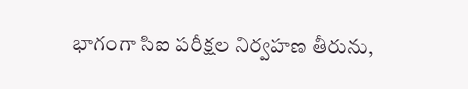భాగంగా సిఐ పరీక్షల నిర్వహణ తీరును,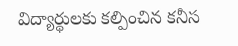విద్యార్థులకు కల్పించిన కనీస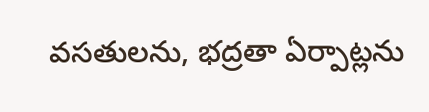వసతులను, భద్రతా ఏర్పాట్లను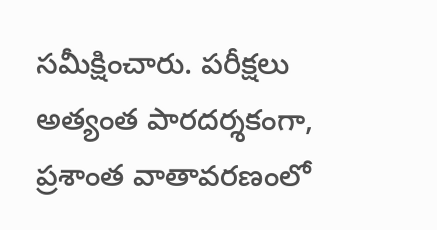సమీక్షించారు. పరీక్షలు అత్యంత పారదర్శకంగా, ప్రశాంత వాతావరణంలో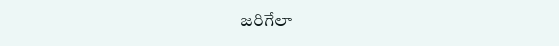జరిగేలా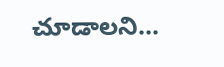చూడాలని...